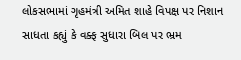લોકસભામાં ગૃહમંત્રી અમિત શાહે વિપક્ષ પર નિશાન સાધતા કહ્યું કે વક્ફ સુધારા બિલ પર ભ્રમ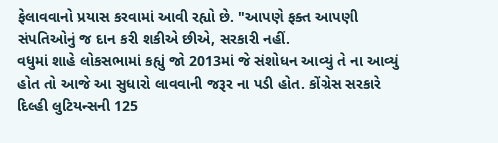ફેલાવવાનો પ્રયાસ કરવામાં આવી રહ્યો છે. "આપણે ફક્ત આપણી સંપતિઓનું જ દાન કરી શકીએ છીએ, સરકારી નહીં.
વધુમાં શાહે લોકસભામાં કહ્યું જો 2013માં જે સંશોધન આવ્યું તે ના આવ્યું હોત તો આજે આ સુધારો લાવવાની જરૂર ના પડી હોત. કોંગ્રેસ સરકારે દિલ્હી લુટિયન્સની 125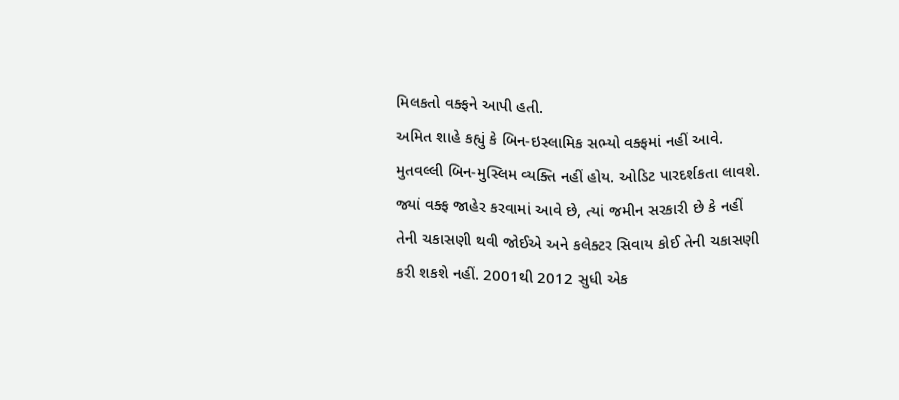મિલકતો વક્ફને આપી હતી.
અમિત શાહે કહ્યું કે બિન-ઇસ્લામિક સભ્યો વક્ફમાં નહીં આવે. મુતવલ્લી બિન-મુસ્લિમ વ્યક્તિ નહીં હોય. ઓડિટ પારદર્શકતા લાવશે. જ્યાં વક્ફ જાહેર કરવામાં આવે છે, ત્યાં જમીન સરકારી છે કે નહીં તેની ચકાસણી થવી જોઈએ અને કલેક્ટર સિવાય કોઈ તેની ચકાસણી કરી શકશે નહીં. 2001થી 2012 સુધી એક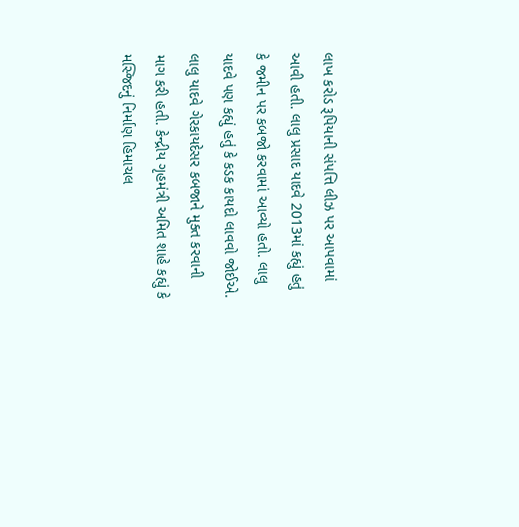લાખ કરોડ રૂપિયાની સંપત્તિ લીઝ પર આપવામાં આવી હતી. લાલુ પ્રસાદ યાદવે 2013માં કહ્યું હતું કે જમીન પર કબજો કરવામાં આવ્યો હતો. લાલુ યાદવે પણ કહ્યું હતું કે કડક કાયદો લાવવો જોઈએ. લાલુ યાદવે ગેરકાયદેસર કબજાને મુક્ત કરવાની માગ કરી હતી. કેન્દ્રીય ગૃહમંત્રી અમિત શાહે કહ્યું કે મસ્જિદનું નિર્માણ હિમાચલ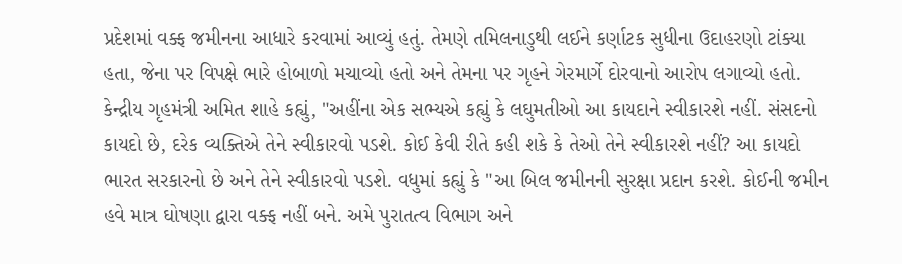પ્રદેશમાં વક્ફ જમીનના આધારે કરવામાં આવ્યું હતું. તેમણે તમિલનાડુથી લઈને કર્ણાટક સુધીના ઉદાહરણો ટાંક્યા હતા, જેના પર વિપક્ષે ભારે હોબાળો મચાવ્યો હતો અને તેમના પર ગૃહને ગેરમાર્ગે દોરવાનો આરોપ લગાવ્યો હતો.
કેન્દ્રીય ગૃહમંત્રી અમિત શાહે કહ્યું, "અહીંના એક સભ્યએ કહ્યું કે લઘુમતીઓ આ કાયદાને સ્વીકારશે નહીં. સંસદનો કાયદો છે, દરેક વ્યક્તિએ તેને સ્વીકારવો પડશે. કોઈ કેવી રીતે કહી શકે કે તેઓ તેને સ્વીકારશે નહીં? આ કાયદો ભારત સરકારનો છે અને તેને સ્વીકારવો પડશે. વધુમાં કહ્યું કે "આ બિલ જમીનની સુરક્ષા પ્રદાન કરશે. કોઈની જમીન હવે માત્ર ઘોષણા દ્વારા વક્ફ નહીં બને. અમે પુરાતત્વ વિભાગ અને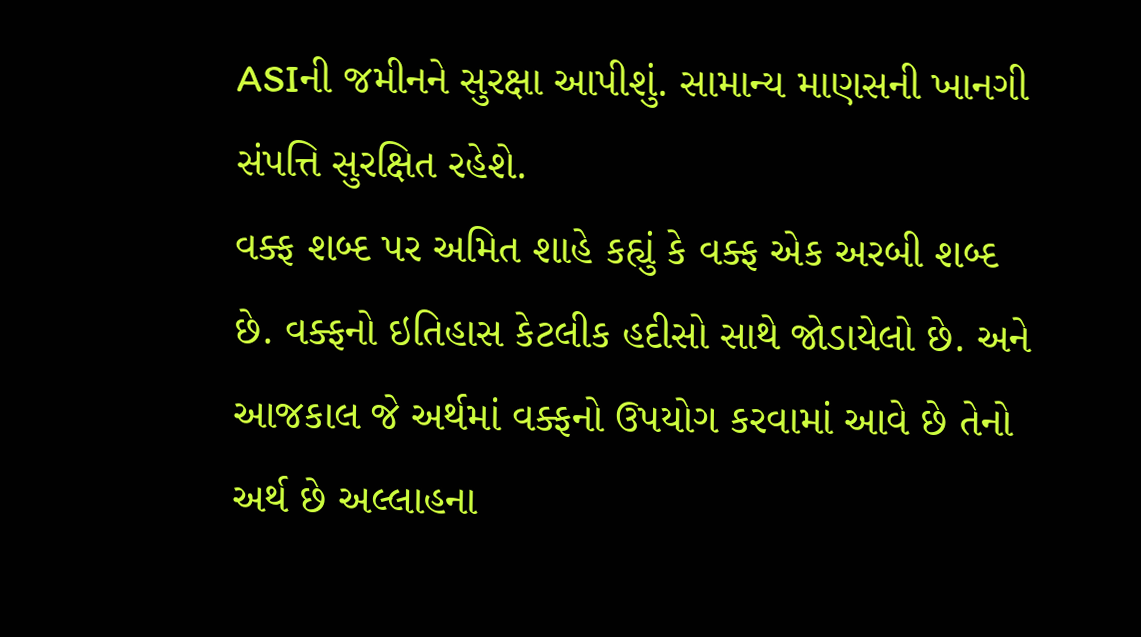ASIની જમીનને સુરક્ષા આપીશું. સામાન્ય માણસની ખાનગી સંપત્તિ સુરક્ષિત રહેશે.
વક્ફ શબ્દ પર અમિત શાહે કહ્યું કે વક્ફ એક અરબી શબ્દ છે. વક્ફનો ઇતિહાસ કેટલીક હદીસો સાથે જોડાયેલો છે. અને આજકાલ જે અર્થમાં વક્ફનો ઉપયોગ કરવામાં આવે છે તેનો અર્થ છે અલ્લાહના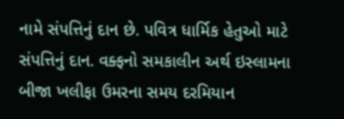નામે સંપત્તિનું દાન છે. પવિત્ર ધાર્મિક હેતુઓ માટે સંપત્તિનું દાન. વક્ફનો સમકાલીન અર્થ ઇસ્લામના બીજા ખલીફા ઉમરના સમય દરમિયાન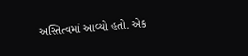અસ્તિત્વમાં આવ્યો હતો. એક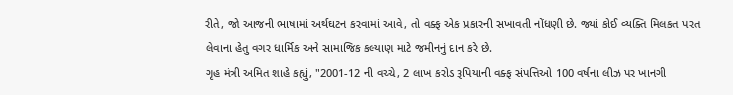રીતે, જો આજની ભાષામાં અર્થઘટન કરવામાં આવે, તો વક્ફ એક પ્રકારની સખાવતી નોંધણી છે. જ્યાં કોઈ વ્યક્તિ મિલકત પરત લેવાના હેતુ વગર ધાર્મિક અને સામાજિક કલ્યાણ માટે જમીનનું દાન કરે છે.
ગૃહ મંત્રી અમિત શાહે કહ્યું, "2001-12 ની વચ્ચે, 2 લાખ કરોડ રૂપિયાની વક્ફ સંપત્તિઓ 100 વર્ષના લીઝ પર ખાનગી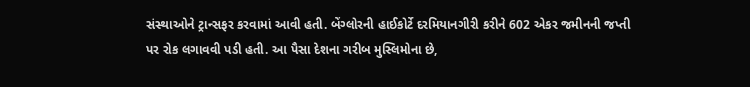સંસ્થાઓને ટ્રાન્સફર કરવામાં આવી હતી. બેંગ્લોરની હાઈકોર્ટે દરમિયાનગીરી કરીને 602 એકર જમીનની જપ્તી પર રોક લગાવવી પડી હતી. આ પૈસા દેશના ગરીબ મુસ્લિમોના છે,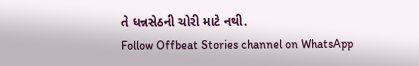તે ધન્નસેઠની ચોરી માટે નથી.
Follow Offbeat Stories channel on WhatsApp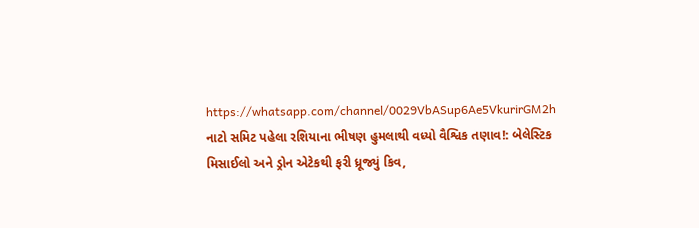https://whatsapp.com/channel/0029VbASup6Ae5VkurirGM2h
નાટો સમિટ પહેલા રશિયાના ભીષણ હુમલાથી વધ્યો વૈશ્વિક તણાવ!: બેલેસ્ટિક મિસાઈલો અને ડ્રોન એટેકથી ફરી ધ્રૂજ્યું કિવ,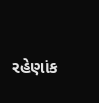રહેણાંક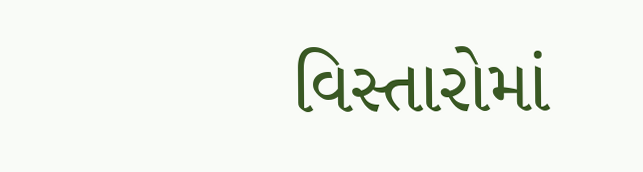વિસ્તારોમાં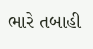ભારે તબાહી